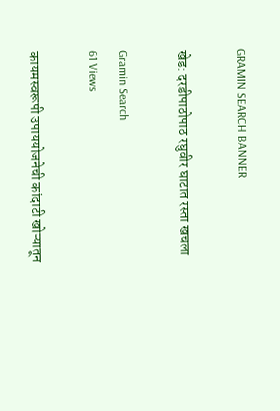GRAMIN SEARCH BANNER

खेड: दरडीपाठोपाठ रघुवीर घाटात रस्ता खचला

Gramin Search
61 Views

कायमस्वरूपी उपाययोजनेची कांदाटी खोऱ्यातून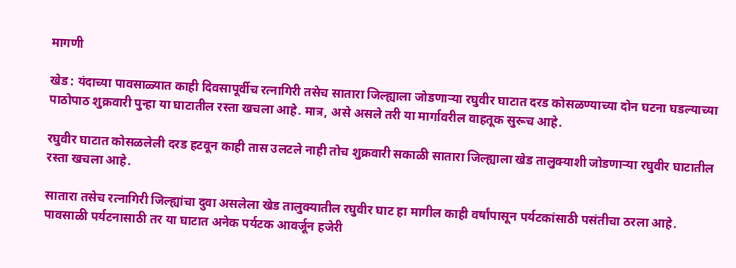मागणी

खेड : यंदाच्या पावसाळ्यात काही दिवसापूर्वीच रत्नागिरी तसेच सातारा जिल्ह्याला जोडणाऱ्या रघुवीर घाटात दरड कोसळण्याच्या दोन घटना घडल्याच्या पाठोपाठ शुक्रवारी पुन्हा या घाटातील रस्ता खचला आहे. मात्र, असे असले तरी या मार्गावरील वाहतूक सुरूच आहे.

रघुवीर घाटात कोसळलेली दरड हटवून काही तास उलटले नाही तोच शुक्रवारी सकाळी सातारा जिल्ह्याला खेड तालुक्याशी जोडणाऱ्या रघुवीर घाटातील रस्ता खचला आहे.

सातारा तसेच रत्नागिरी जिल्ह्यांचा दुवा असलेला खेड तालुक्यातील रघुवीर घाट हा मागील काही वर्षांपासून पर्यटकांसाठी पसंतीचा ठरला आहे. पावसाळी पर्यटनासाठी तर या घाटात अनेक पर्यटक आवर्जून हजेरी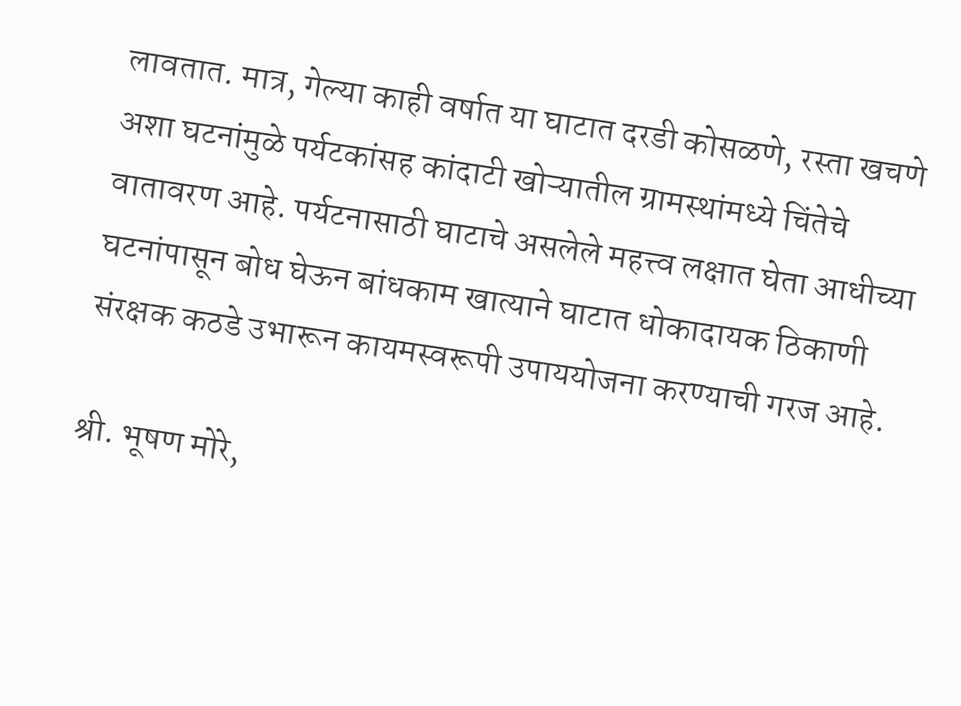लावतात. मात्र, गेल्या काही वर्षात या घाटात दरडी कोसळणे, रस्ता खचणे अशा घटनांमुळे पर्यटकांसह कांदाटी खोऱ्यातील ग्रामस्थांमध्ये चिंतेचे वातावरण आहे. पर्यटनासाठी घाटाचे असलेले महत्त्व लक्षात घेता आधीच्या घटनांपासून बोध घेऊन बांधकाम खात्याने घाटात धोकादायक ठिकाणी संरक्षक कठडे उभारून कायमस्वरूपी उपाययोजना करण्याची गरज आहे.

श्री. भूषण मोरे,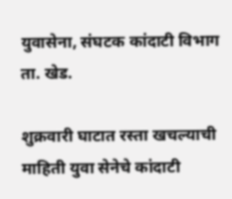युवासेना, संघटक कांदाटी विभाग ता. खेड.

शुक्रवारी घाटात रस्ता खचल्याची माहिती युवा सेनेचे कांदाटी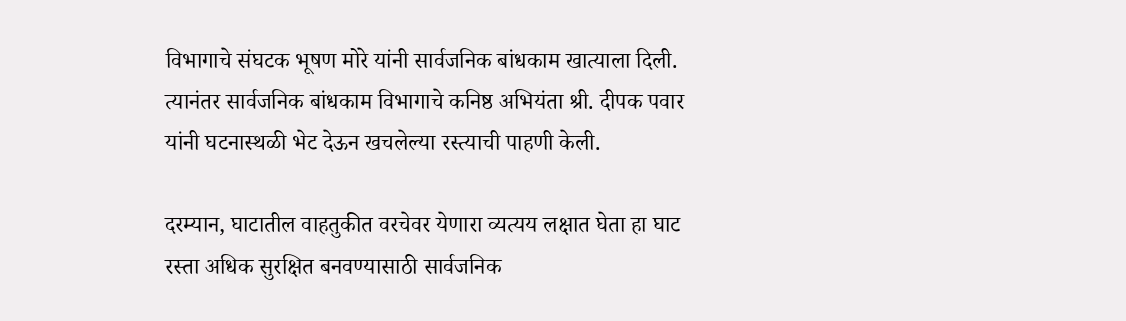विभागाचे संघटक भूषण मोरे यांनी सार्वजनिक बांधकाम खात्याला दिली. त्यानंतर सार्वजनिक बांधकाम विभागाचे कनिष्ठ अभियंता श्री. दीपक पवार यांनी घटनास्थळी भेट देऊन खचलेल्या रस्त्याची पाहणी केली.

दरम्यान, घाटातील वाहतुकीत वरचेवर येणारा व्यत्यय लक्षात घेता हा घाट रस्ता अधिक सुरक्षित बनवण्यासाठी सार्वजनिक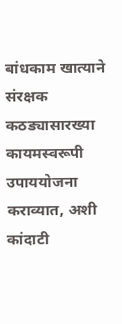बांधकाम खात्याने संरक्षक कठड्यासारख्या कायमस्वरूपी उपाययोजना कराव्यात, अशी कांदाटी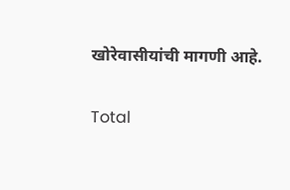खोरेवासीयांची मागणी आहे.

Total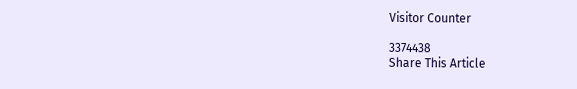Visitor Counter

3374438
Share This Article